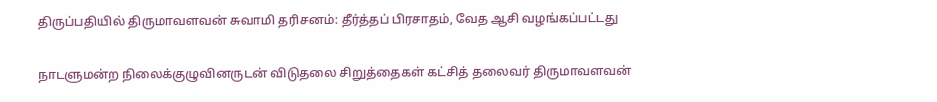திருப்பதியில் திருமாவளவன் சுவாமி தரிசனம்: தீர்த்தப் பிரசாதம், வேத ஆசி வழங்கப்பட்டது

நாடளுமன்ற நிலைக்குழுவினருடன் விடுதலை சிறுத்தைகள் கட்சித் தலைவர் திருமாவளவன்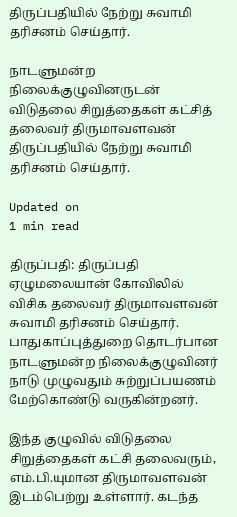திருப்பதியில் நேற்று சுவாமி தரிசனம் செய்தார்.

நாடளுமன்ற நிலைக்குழுவினருடன் விடுதலை சிறுத்தைகள் கட்சித் தலைவர் திருமாவளவன் திருப்பதியில் நேற்று சுவாமி தரிசனம் செய்தார்.

Updated on
1 min read

திருப்பதி: திருப்பதி ஏழுமலையான் கோவிலில் விசிக தலைவர் திருமாவளவன் சுவாமி தரிசனம் செய்தார். பாதுகாப்புத்துறை தொடர்பான நாடளுமன்ற நிலைக்குழுவினர் நாடு முழுவதும் சுற்றுப்பயணம் மேற்கொண்டு வருகின்றனர்.

இந்த குழுவில் விடுதலை சிறுத்தைகள் கட்சி தலைவரும், எம்.பி.யுமான திருமாவளவன் இடம்பெற்று உள்ளார். கடந்த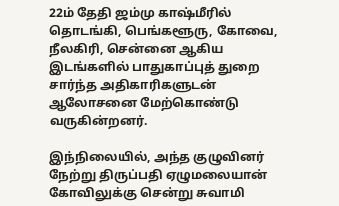22ம் தேதி ஜம்மு காஷ்மீரில் தொடங்கி, பெங்களூரு, கோவை, நீலகிரி, சென்னை ஆகிய இடங்களில் பாதுகாப்புத் துறை சார்ந்த அதிகாரிகளுடன் ஆலோசனை மேற்கொண்டு வருகின்றனர்.

இந்நிலையில், அந்த குழுவினர் நேற்று திருப்பதி ஏழுமலையான் கோவிலுக்கு சென்று சுவாமி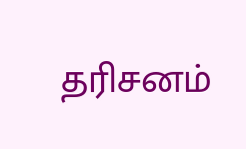தரிசனம்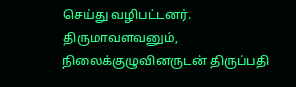செய்து வழிபட்டனர். திருமாவளவனும், நிலைக்குழுவினருடன் திருப்பதி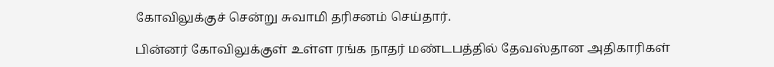கோவிலுக்குச் சென்று சுவாமி தரிசனம் செய்தார்.

பின்னர் கோவிலுக்குள் உள்ள ரங்க நாதர் மண்டபத்தில் தேவஸ்தான அதிகாரிகள்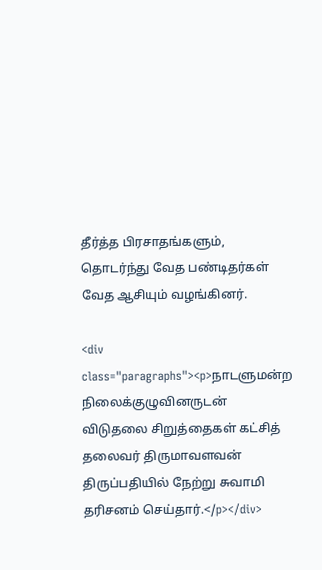தீர்த்த பிரசாதங்களும், தொடர்ந்து வேத பண்டிதர்கள் வேத ஆசியும் வழங்கினர்.

<div class="paragraphs"><p>நாடளுமன்ற நிலைக்குழுவினருடன் விடுதலை சிறுத்தைகள் கட்சித் தலைவர் திருமாவளவன் திருப்பதியில் நேற்று சுவாமி தரிசனம் செய்தார்.</p></div>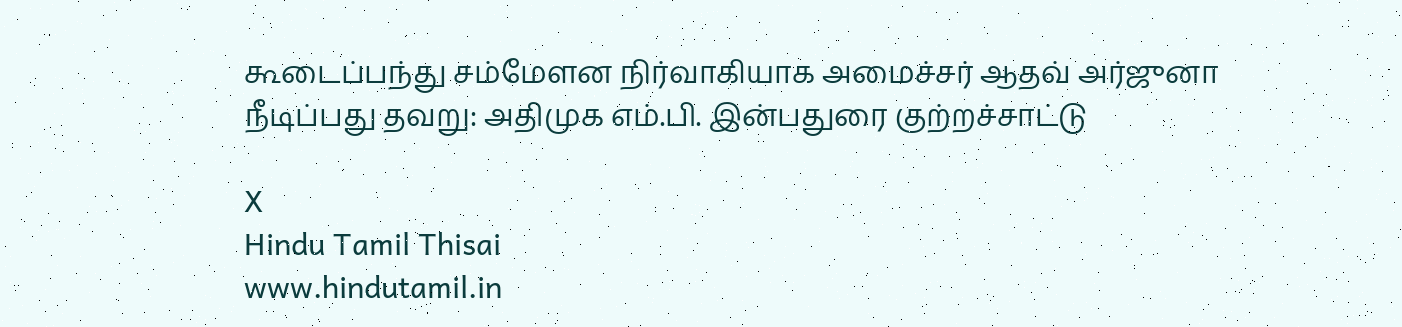கூடைப்பந்து சம்மேளன நிர்வாகியாக அமைச்சர் ஆதவ் அர்ஜுனா நீடிப்பது தவறு: அதிமுக எம்.பி. இன்பதுரை குற்றச்சாட்டு

X
Hindu Tamil Thisai
www.hindutamil.in